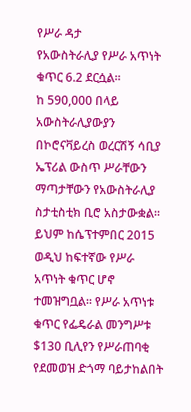የሥራ ዳታ
የአውስትራሊያ የሥራ አጥነት ቁጥር 6.2 ደርሷል።
ከ 590,000 በላይ አውስትራሊያውያን በኮሮናቫይረስ ወረርሽኝ ሳቢያ ኤፕሪል ውስጥ ሥራቸውን ማጣታቸውን የአውስትራሊያ ስታቲስቲክ ቢሮ አስታውቋል።
ይህም ከሴፕተምበር 2015 ወዲህ ከፍተኛው የሥራ አጥነት ቁጥር ሆኖ ተመዝግቧል። የሥራ አጥነቱ ቁጥር የፌዴራል መንግሥቱ $130 ቢሊየን የሥራጠባቂ የደመወዝ ድጎማ ባይታከልበት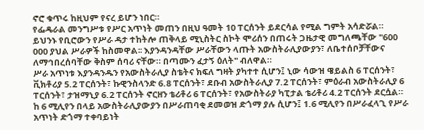ኖሮ ቁጥሩ ከዚህም የናረ ይሆን ነበር።
የፌዴራል መንግሥቱ የሥር አጥነት መጠን በዚህ ዓመት 10 ፐርሰንት ይደርሳል የሚል ግምት አሳድሯል።
ይህንኑ የቢሮውን የሥራ ዳታ ተከትሎ ጠቅላይ ሚኒስትር ስኮት ሞሪሰን በጠሩት ጋዜታዊ መግለጫቸው "600 000 ያህል ሥራዎች ከስመዋል፡፡ እያንዳንዳቸው ሥራቸውን ላጡት አውስትራሊያውያን፣ ለቤተሰቦቻቸውና ለማኅበረሰባቸው ቅስም ሰባሪ ናቸው። በጣሙን ፈታኝ ዕለት" ብለዋል።
ሥራ አጥነቱ እያንዳንዱን የአውስትራሊያ ስቴትና ክፍለ ግዛት ያካተተ ሲሆን፤ ኒው ሳውዝ ዌይልስ 6 ፐርሰንት፣ ቪክቶሪያ 5.2 ፐርሰንት፣ ኩዊንስላንድ 6.8 ፐርሰንት፣ ደቡብ አውስትራሊያ 7.2 ፐርሰንት፣ ምዕራብ አውስትራሊያ 6 ፐርሰንት፣ ታዝማኒያ 6.2 ፐርሰንት ኖርዘን ቴሪቶሪ 6 ፐርሰንት፣ የአውስትራያ ካፒታል ቴሪቶሪ 4.2 ፐርሰንት ደርሷል።
ከ 6 ሚሊየን በላይ አውስትራሊያውያን በሥራጠባቂ ደመወዝ ድጎማ ያሉ ሲሆን፤ 1.6 ሚሊየን በሥራፈላጊ የሥራ አጥነት ድጎማ ተቀባይነት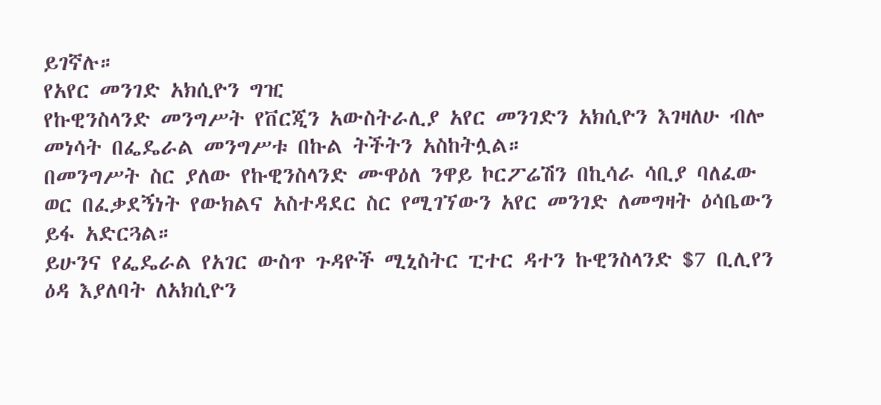ይገኛሉ።
የአየር መንገድ አክሲዮን ግዢ
የኩዊንስላንድ መንግሥት የቨርጂን አውስትራሊያ አየር መንገድን አክሲዮን እገዛለሁ ብሎ መነሳት በፌዴራል መንግሥቱ በኩል ትችትን አስከትሏል።
በመንግሥት ስር ያለው የኩዊንስላንድ ሙዋዕለ ንዋይ ኮርፖሬሽን በኪሳራ ሳቢያ ባለፈው ወር በፈቃደኝነት የውክልና አስተዳደር ስር የሚገኘውን አየር መንገድ ለመግዛት ዕሳቤውን ይፋ አድርጓል።
ይሁንና የፌዴራል የአገር ውስጥ ጉዳዮች ሚኒስትር ፒተር ዳተን ኩዊንስላንድ $7 ቢሊየን ዕዳ እያለባት ለአክሲዮን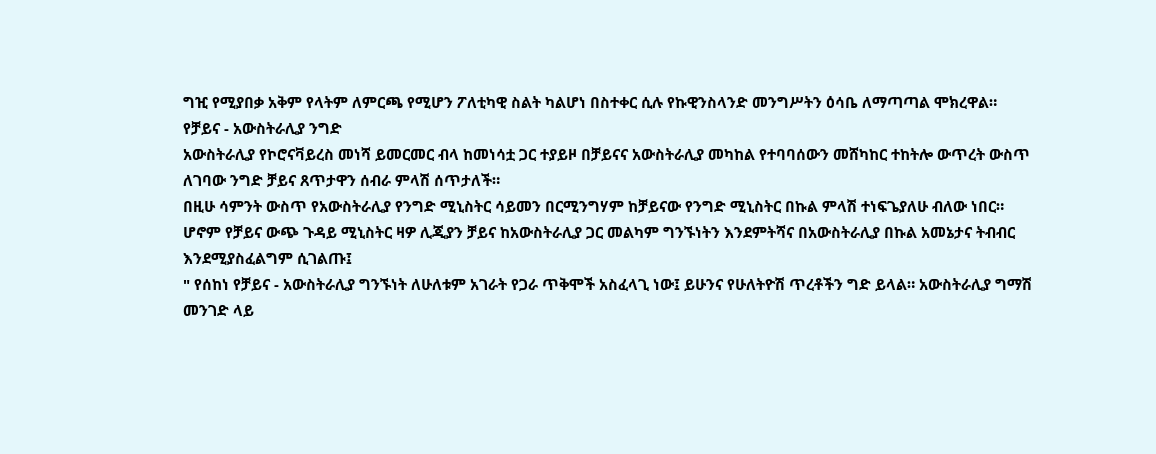ግዢ የሚያበቃ አቅም የላትም ለምርጫ የሚሆን ፖለቲካዊ ስልት ካልሆነ በስተቀር ሲሉ የኩዊንስላንድ መንግሥትን ዕሳቤ ለማጣጣል ሞክረዋል።
የቻይና - አውስትራሊያ ንግድ
አውስትራሊያ የኮሮናቫይረስ መነሻ ይመርመር ብላ ከመነሳቷ ጋር ተያይዞ በቻይናና አውስትራሊያ መካከል የተባባሰውን መሸካከር ተከትሎ ውጥረት ውስጥ ለገባው ንግድ ቻይና ጸጥታዋን ሰብራ ምላሽ ሰጥታለች።
በዚሁ ሳምንት ውስጥ የአውስትራሊያ የንግድ ሚኒስትር ሳይመን በርሚንግሃም ከቻይናው የንግድ ሚኒስትር በኩል ምላሽ ተነፍጌያለሁ ብለው ነበር።
ሆኖም የቻይና ውጭ ጉዳይ ሚኒስትር ዛዎ ሊጂያን ቻይና ከአውስትራሊያ ጋር መልካም ግንኙነትን እንደምትሻና በአውስትራሊያ በኩል አመኔታና ትብብር እንደሚያስፈልግም ሲገልጡ፤
" የሰከነ የቻይና - አውስትራሊያ ግንኙነት ለሁለቱም አገራት የጋራ ጥቅሞች አስፈላጊ ነው፤ ይሁንና የሁለትዮሽ ጥረቶችን ግድ ይላል። አውስትራሊያ ግማሽ መንገድ ላይ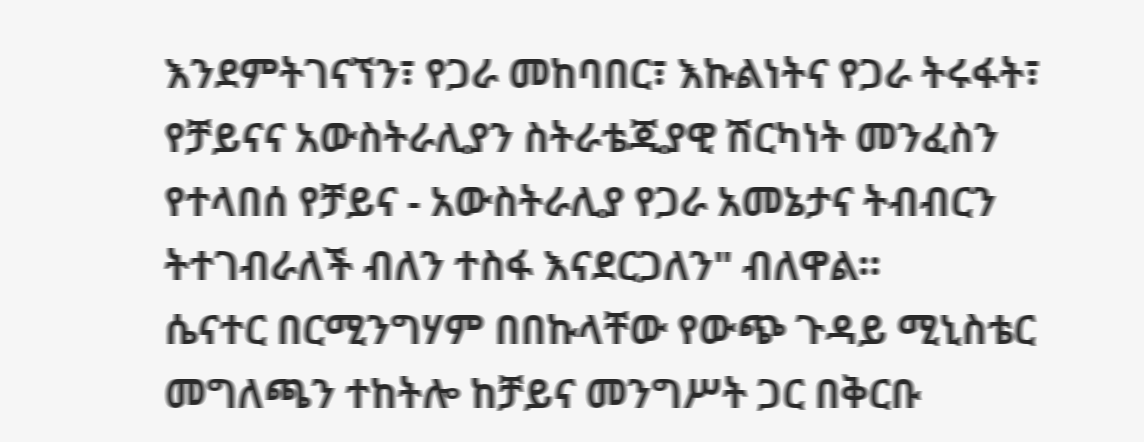እንደምትገናኘን፣ የጋራ መከባበር፣ እኩልነትና የጋራ ትሩፋት፣ የቻይናና አውስትራሊያን ስትራቴጂያዊ ሽርካነት መንፈስን የተላበሰ የቻይና - አውስትራሊያ የጋራ አመኔታና ትብብርን ትተገብራለች ብለን ተስፋ እናደርጋለን" ብለዋል።
ሴናተር በርሚንግሃም በበኩላቸው የውጭ ጉዳይ ሚኒስቴር መግለጫን ተከትሎ ከቻይና መንግሥት ጋር በቅርቡ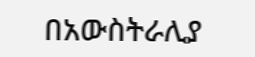በአውስትራሊያ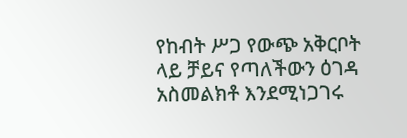የከብት ሥጋ የውጭ አቅርቦት ላይ ቻይና የጣለችውን ዕገዳ አስመልክቶ እንደሚነጋገሩ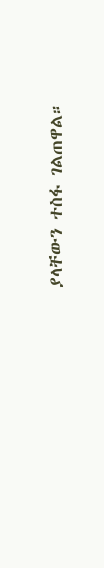ያላቸውን ተስፋ ገልጠዋል።